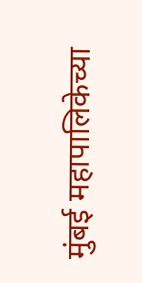मुंबई महापालिकेच्या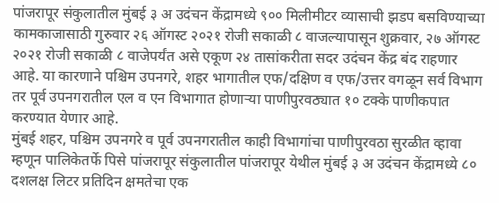पांजरापूर संकुलातील मुंबई ३ अ उदंचन केंद्रामध्ये ९०० मिलीमीटर व्यासाची झडप बसविण्याच्या कामकाजासाठी गुरुवार २६ ऑगस्ट २०२१ रोजी सकाळी ८ वाजल्यापासून शुक्रवार, २७ ऑगस्ट २०२१ रोजी सकाळी ८ वाजेपर्यंत असे एकूण २४ तासांकरीता सदर उदंचन केंद्र बंद राहणार आहे. या कारणाने पश्चिम उपनगरे, शहर भागातील एफ/दक्षिण व एफ/उत्तर वगळून सर्व विभाग तर पूर्व उपनगरातील एल व एन विभागात होणाऱ्या पाणीपुरवठ्यात १० टक्के पाणीकपात करण्यात येणार आहे.
मुंबई शहर, पश्चिम उपनगरे व पूर्व उपनगरातील काही विभागांचा पाणीपुरवठा सुरळीत व्हावा म्हणून पालिकेतर्फे पिसे पांजरापूर संकुलातील पांजरापूर येथील मुंबई ३ अ उदंचन केंद्रामध्ये ८० दशलक्ष लिटर प्रतिदिन क्षमतेचा एक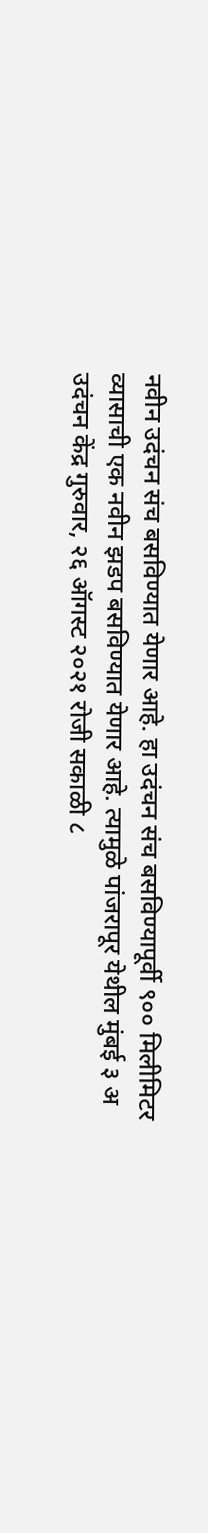नवीन उदंचन संच बसविण्यात येणार आहे. हा उदंचन संच बसविण्यापूर्वी ९०० मिलीमिटर व्यासाची एक नवीन झडप बसविण्यात येणार आहे. त्यामुळे पांजरापूर येथील मुंबई ३ अ उदंचन केंद्र गुरुवार, २६ ऑगस्ट २०२१ रोजी सकाळी ८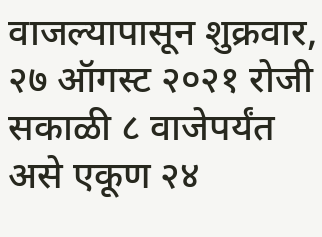वाजल्यापासून शुक्रवार, २७ ऑगस्ट २०२१ रोजी सकाळी ८ वाजेपर्यंत असे एकूण २४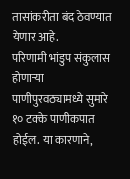तासांकरीता बंद ठेवण्यात येणार आहे.
परिणामी भांडुप संकुलास होणाऱ्या पाणीपुरवठ्यामध्ये सुमारे १० टक्के पाणीकपात होईल. या कारणाने,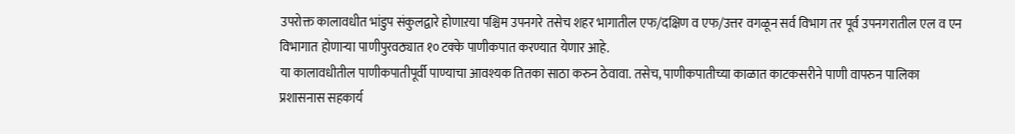उपरोक्त कालावधीत भांडुप संकुलद्वारे होणाऱया पश्चिम उपनगरे तसेच शहर भागातील एफ/दक्षिण व एफ/उत्तर वगळून सर्व विभाग तर पूर्व उपनगरातील एल व एन विभागात होणाऱ्या पाणीपुरवठ्यात १० टक्के पाणीकपात करण्यात येणार आहे.
या कालावधीतील पाणीकपातीपूर्वी पाण्याचा आवश्यक तितका साठा करुन ठेवावा. तसेच, पाणीकपातीच्या काळात काटकसरीने पाणी वापरुन पालिका प्रशासनास सहकार्य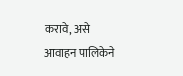करावे, असे आवाहन पालिकेने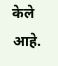केले आहे.